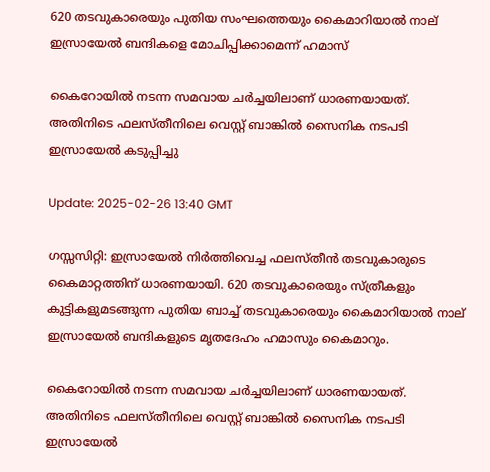620 തടവുകാരെയും പുതിയ സംഘത്തെയും കൈമാറിയാൽ നാല് ഇസ്രായേൽ ബന്ദികളെ മോചിപ്പിക്കാമെന്ന് ഹമാസ്

കൈറോയിൽ നടന്ന സമവായ ചർച്ചയിലാണ് ധാരണയായത്. അതിനിടെ ഫലസ്തീനിലെ വെസ്റ്റ് ബാങ്കിൽ സൈനിക നടപടി ഇസ്രായേൽ കടുപ്പിച്ചു

Update: 2025-02-26 13:40 GMT

ഗസ്സസിറ്റി: ഇസ്രായേൽ നിർത്തിവെച്ച ഫലസ്തീൻ തടവുകാരുടെ കൈമാറ്റത്തിന് ധാരണയായി. 620 തടവുകാരെയും സ്ത്രീകളും കുട്ടികളുമടങ്ങുന്ന പുതിയ ബാച്ച് തടവുകാരെയും കൈമാറിയാൽ നാല് ഇസ്രായേൽ ബന്ദികളുടെ മൃതദേഹം ഹമാസും കൈമാറും.

കൈറോയിൽ നടന്ന സമവായ ചർച്ചയിലാണ് ധാരണയായത്. അതിനിടെ ഫലസ്തീനിലെ വെസ്റ്റ് ബാങ്കിൽ സൈനിക നടപടി ഇസ്രായേൽ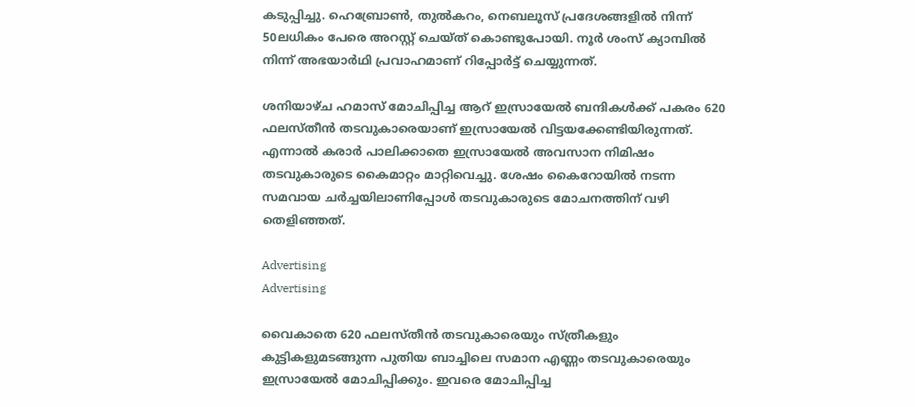കടുപ്പിച്ചു. ഹെബ്രോൺ, തുൽകറം, നെബലൂസ് പ്രദേശങ്ങളിൽ നിന്ന് 50ലധികം പേരെ അറസ്റ്റ് ചെയ്ത് കൊണ്ടുപോയി. നൂർ ശംസ് ക്യാമ്പില്‍ നിന്ന് അഭയാർഥി പ്രവാഹമാണ് റിപ്പോര്‍ട്ട് ചെയ്യുന്നത്.

ശനിയാഴ്ച ഹമാസ് മോചിപ്പിച്ച ആറ് ഇസ്രായേൽ ബന്ദികൾക്ക് പകരം 620 ഫലസ്തീൻ തടവുകാരെയാണ് ഇസ്രായേൽ വിട്ടയക്കേണ്ടിയിരുന്നത്. എന്നാൽ കരാർ പാലിക്കാതെ ഇസ്രായേൽ അവസാന നിമിഷം തടവുകാരുടെ കൈമാറ്റം മാറ്റിവെച്ചു. ശേഷം കൈറോയിൽ നടന്ന സമവായ ചർച്ചയിലാണിപ്പോൾ തടവുകാരുടെ മോചനത്തിന് വഴി തെളിഞ്ഞത്.

Advertising
Advertising

വൈകാതെ 620 ഫലസ്തീൻ തടവുകാരെയും സ്ത്രീകളും കുട്ടികളുമടങ്ങുന്ന പുതിയ ബാച്ചിലെ സമാന എണ്ണം തടവുകാരെയും ഇസ്രായേൽ മോചിപ്പിക്കും. ഇവരെ മോചിപ്പിച്ച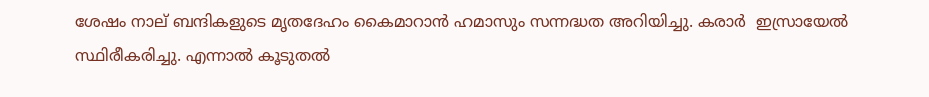ശേഷം നാല് ബന്ദികളുടെ മൃതദേഹം കൈമാറാൻ ഹമാസും സന്നദ്ധത അറിയിച്ചു. കരാർ  ഇസ്രായേൽ സ്ഥിരീകരിച്ചു. എന്നാല്‍ കൂടുതല്‍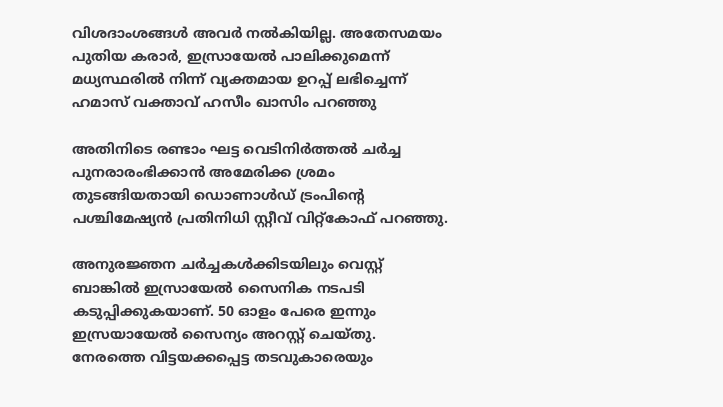വിശദാംശങ്ങള്‍ അവര്‍ നല്‍കിയില്ല. അതേസമയം പുതിയ കരാര്‍, ഇസ്രായേൽ പാലിക്കുമെന്ന് മധ്യസ്ഥരിൽ നിന്ന് വ്യക്തമായ ഉറപ്പ് ലഭിച്ചെന്ന് ഹമാസ് വക്താവ് ഹസീം ഖാസിം പറഞ്ഞു

അതിനിടെ രണ്ടാം ഘട്ട വെടിനിർത്തൽ ചർച്ച പുനരാരംഭിക്കാൻ അമേരിക്ക ശ്രമം തുടങ്ങിയതായി ഡൊണാൾഡ് ട്രംപിന്റെ പശ്ചിമേഷ്യൻ പ്രതിനിധി സ്റ്റീവ് വിറ്റ്കോഫ് പറഞ്ഞു.

അനുരജ്ഞന ചർച്ചകൾക്കിടയിലും വെസ്റ്റ് ബാങ്കിൽ ഇസ്രായേൽ സൈനിക നടപടി കടുപ്പിക്കുകയാണ്. 50 ഓളം പേരെ ഇന്നും ഇസ്രയായേൽ സൈന്യം അറസ്റ്റ് ചെയ്തു. നേരത്തെ വിട്ടയക്കപ്പെട്ട തടവുകാരെയും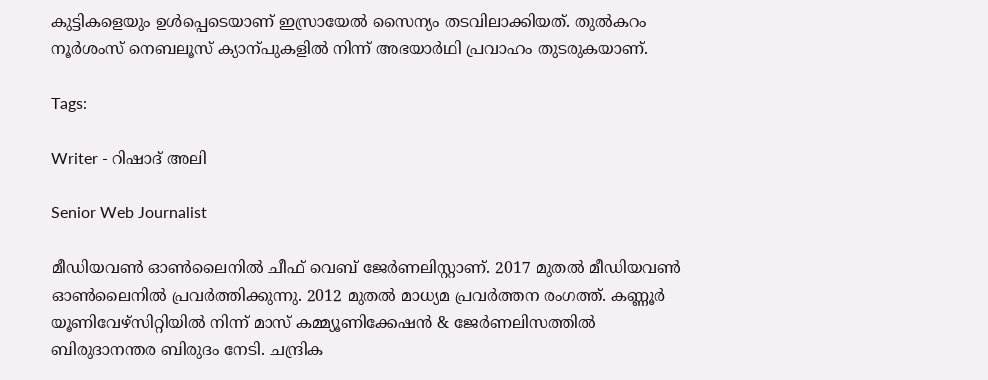കുട്ടികളെയും ഉൾപ്പെടെയാണ് ഇസ്രായേൽ സൈന്യം തടവിലാക്കിയത്. തുൽകറം നൂർശംസ് നെബലൂസ് ക്യാന്പുകളിൽ നിന്ന് അഭയാർഥി പ്രവാഹം തുടരുകയാണ്.

Tags:

Writer - റിഷാദ് അലി

Senior Web Journalist

മീഡിയവൺ ഓൺലൈനിൽ ചീഫ് വെബ് ജേർണലിസ്റ്റാണ്. 2017 മുതൽ മീഡിയവൺ ഓൺലൈനിൽ പ്രവർത്തിക്കുന്നു. 2012 മുതൽ മാധ്യമ പ്രവർത്തന രംഗത്ത്. കണ്ണൂര്‍ യൂണിവേഴ്‌സിറ്റിയിൽ നിന്ന് മാസ് കമ്മ്യൂണിക്കേഷന്‍ & ജേര്‍ണലിസത്തില്‍ ബിരുദാനന്തര ബിരുദം നേടി. ചന്ദ്രിക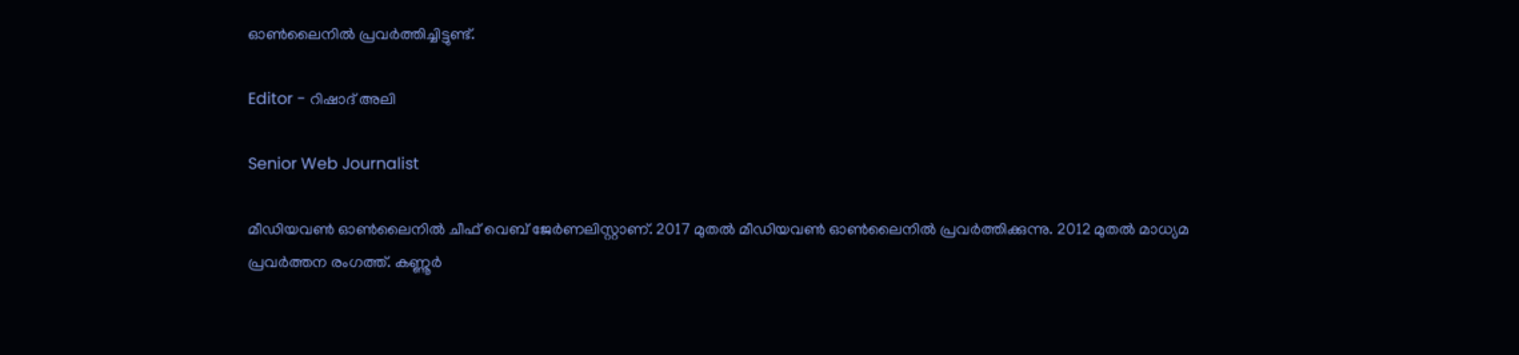ഓണ്‍ലൈനില്‍ പ്രവര്‍ത്തിച്ചിട്ടുണ്ട്.

Editor - റിഷാദ് അലി

Senior Web Journalist

മീഡിയവൺ ഓൺലൈനിൽ ചീഫ് വെബ് ജേർണലിസ്റ്റാണ്. 2017 മുതൽ മീഡിയവൺ ഓൺലൈനിൽ പ്രവർത്തിക്കുന്നു. 2012 മുതൽ മാധ്യമ പ്രവർത്തന രംഗത്ത്. കണ്ണൂര്‍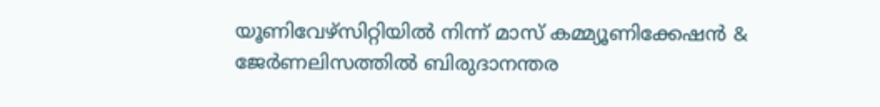യൂണിവേഴ്‌സിറ്റിയിൽ നിന്ന് മാസ് കമ്മ്യൂണിക്കേഷന്‍ & ജേര്‍ണലിസത്തില്‍ ബിരുദാനന്തര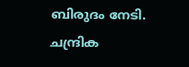ബിരുദം നേടി. ചന്ദ്രിക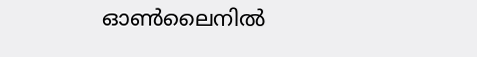ഓണ്‍ലൈനില്‍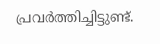പ്രവര്‍ത്തിച്ചിട്ടുണ്ട്.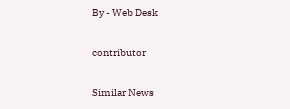By - Web Desk

contributor

Similar News